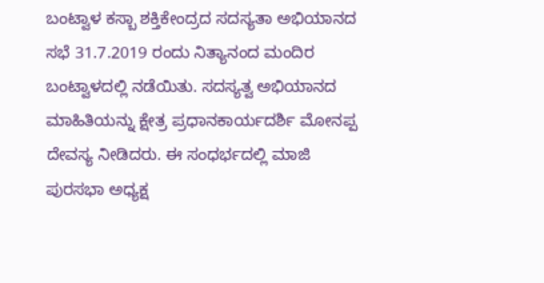ಬಂಟ್ವಾಳ ಕಸ್ಬಾ ಶಕ್ತಿಕೇಂದ್ರದ ಸದಸ್ಯತಾ ಅಭಿಯಾನದ ಸಭೆ 31.7.2019 ರಂದು ನಿತ್ಯಾನಂದ ಮಂದಿರ ಬಂಟ್ವಾಳದಲ್ಲಿ ನಡೆಯಿತು. ಸದಸ್ಯತ್ವ ಅಭಿಯಾನದ ಮಾಹಿತಿಯನ್ನು ಕ್ಷೇತ್ರ ಪ್ರಧಾನಕಾರ್ಯದರ್ಶಿ ಮೋನಪ್ಪ ದೇವಸ್ಯ ನೀಡಿದರು. ಈ ಸಂಧರ್ಭದಲ್ಲಿ ಮಾಜಿ ಪುರಸಭಾ ಅಧ್ಯಕ್ಷ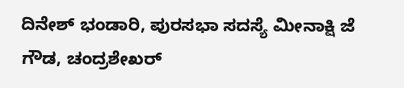ದಿನೇಶ್ ಭಂಡಾರಿ, ಪುರಸಭಾ ಸದಸ್ಯೆ ಮೀನಾಕ್ಷಿ ಜೆ ಗೌಡ, ಚಂದ್ರಶೇಖರ್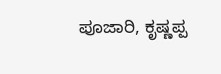ಪೂಜಾರಿ, ಕೃಷ್ಣಪ್ಪ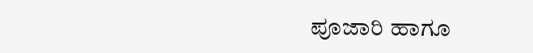ಪೂಜಾರಿ ಹಾಗೂ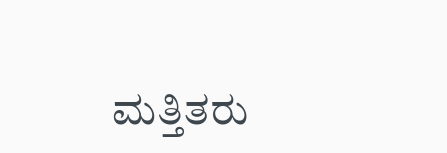ಮತ್ತಿತರು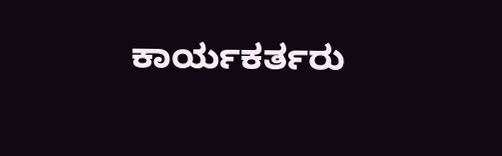ಕಾರ್ಯಕರ್ತರು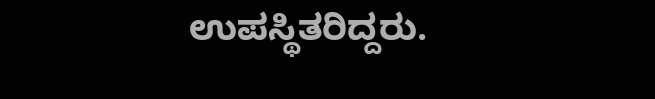ಉಪಸ್ಥಿತರಿದ್ದರು.